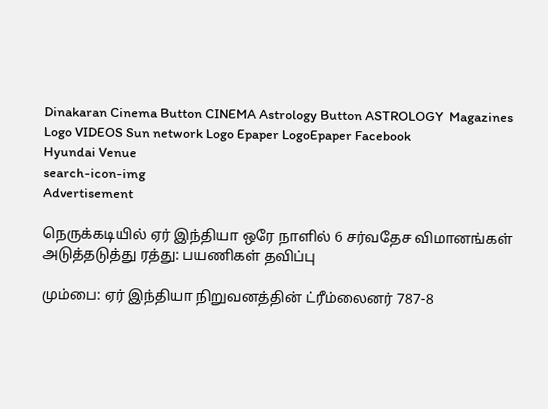Dinakaran Cinema Button CINEMA Astrology Button ASTROLOGY  Magazines Logo VIDEOS Sun network Logo Epaper LogoEpaper Facebook
Hyundai Venue
search-icon-img
Advertisement

நெருக்கடியில் ஏர் இந்தியா ஒரே நாளில் 6 சர்வதேச விமானங்கள் அடுத்தடுத்து ரத்து: பயணிகள் தவிப்பு

மும்பை: ஏர் இந்தியா நிறுவனத்தின் ட்ரீம்லைனர் 787-8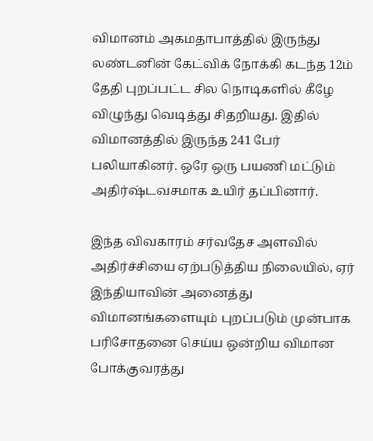விமானம் அகமதாபாத்தில் இருந்து லண்டனின் கேட்விக் நோக்கி கடந்த 12ம் தேதி புறப்பட்ட சில நொடிகளில் கீழே விழுந்து வெடித்து சிதறியது. இதில் விமானத்தில் இருந்த 241 பேர் பலியாகினர். ஒரே ஒரு பயணி மட்டும் அதிர்ஷ்டவசமாக உயிர் தப்பினார்.

இந்த விவகாரம் சர்வதேச அளவில் அதிர்ச்சியை ஏற்படுத்திய நிலையில், ஏர் இந்தியாவின் அனைத்து விமானங்களையும் புறப்படும் முன்பாக பரிசோதனை செய்ய ஒன்றிய விமான போக்குவரத்து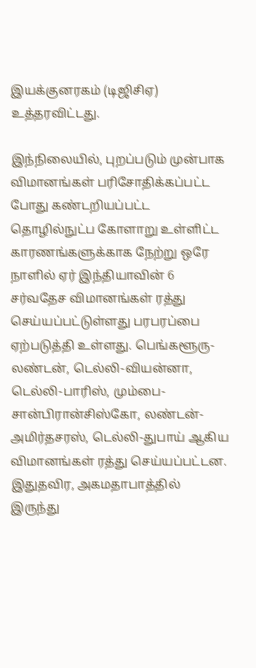இயக்குனரகம் (டிஜிசிஏ) உத்தரவிட்டது.

இந்நிலையில், புறப்படும் முன்பாக விமானங்கள் பரிசோதிக்கப்பட்ட போது கண்டறியப்பட்ட தொழில்நுட்ப கோளாறு உள்ளிட்ட காரணங்களுக்காக நேற்று ஒரே நாளில் ஏர் இந்தியாவின் 6 சர்வதேச விமானங்கள் ரத்து செய்யப்பட்டுள்ளது பரபரப்பை ஏற்படுத்தி உள்ளது. பெங்களூரு-லண்டன், டெல்லி-வியன்னா, டெல்லி-பாரிஸ், மும்பை-சான்பிரான்சிஸ்கோ, லண்டன்-அமிர்தசரஸ், டெல்லி-துபாய் ஆகிய விமானங்கள் ரத்து செய்யப்பட்டன. இதுதவிர, அகமதாபாத்தில் இருந்து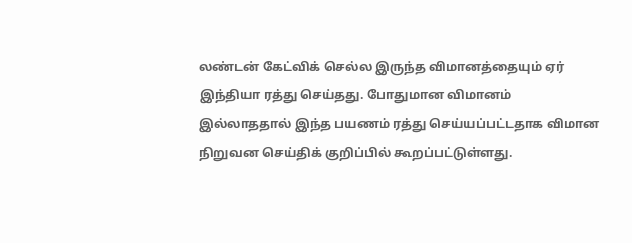லண்டன் கேட்விக் செல்ல இருந்த விமானத்தையும் ஏர் இந்தியா ரத்து செய்தது. போதுமான விமானம் இல்லாததால் இந்த பயணம் ரத்து செய்யப்பட்டதாக விமான நிறுவன செய்திக் குறிப்பில் கூறப்பட்டுள்ளது.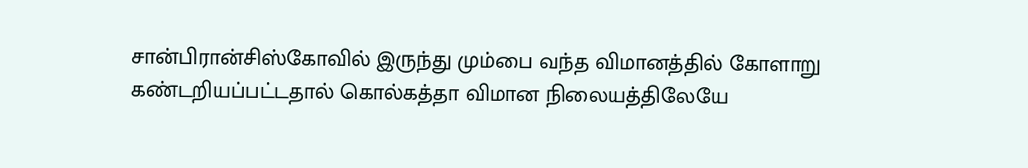சான்பிரான்சிஸ்கோவில் இருந்து மும்பை வந்த விமானத்தில் கோளாறு கண்டறியப்பட்டதால் கொல்கத்தா விமான நிலையத்திலேயே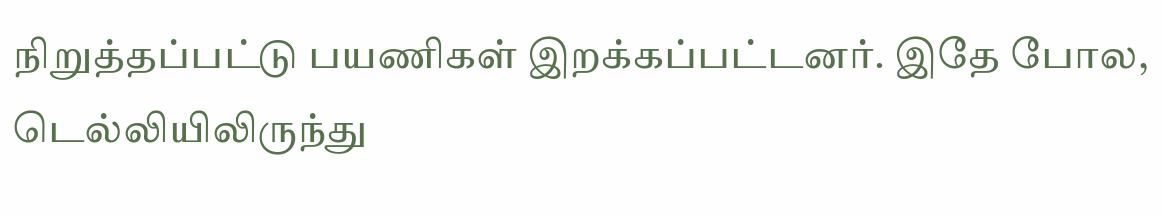நிறுத்தப்பட்டு பயணிகள் இறக்கப்பட்டனர். இதே போல, டெல்லியிலிருந்து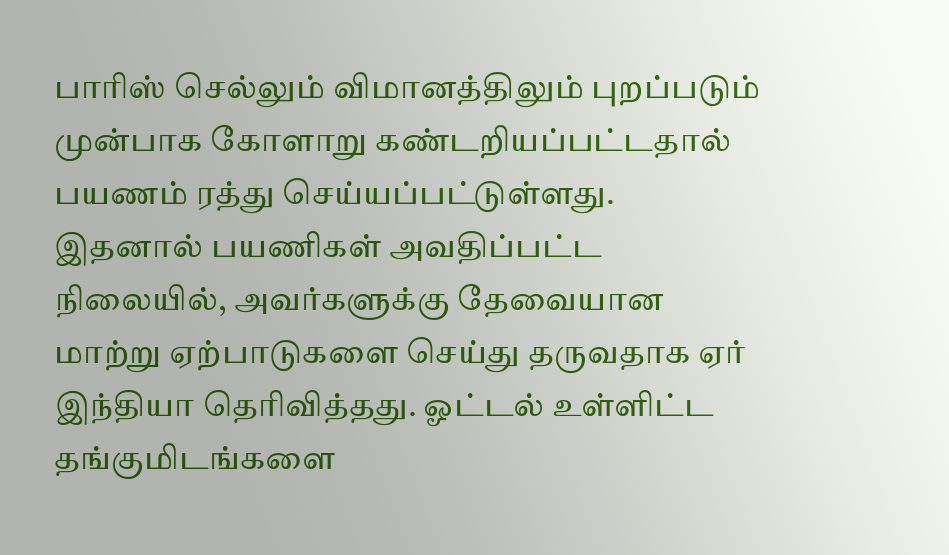பாரிஸ் செல்லும் விமானத்திலும் புறப்படும் முன்பாக கோளாறு கண்டறியப்பட்டதால் பயணம் ரத்து செய்யப்பட்டுள்ளது. இதனால் பயணிகள் அவதிப்பட்ட நிலையில், அவர்களுக்கு தேவையான மாற்று ஏற்பாடுகளை செய்து தருவதாக ஏர் இந்தியா தெரிவித்தது. ஓட்டல் உள்ளிட்ட தங்குமிடங்களை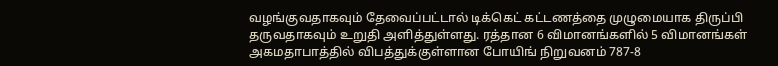வழங்குவதாகவும் தேவைப்பட்டால் டிக்கெட் கட்டணத்தை முழுமையாக திருப்பி தருவதாகவும் உறுதி அளித்துள்ளது. ரத்தான 6 விமானங்களில் 5 விமானங்கள் அகமதாபாத்தில் விபத்துக்குள்ளான போயிங் நிறுவனம் 787-8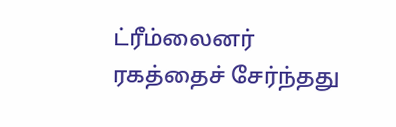ட்ரீம்லைனர் ரகத்தைச் சேர்ந்தது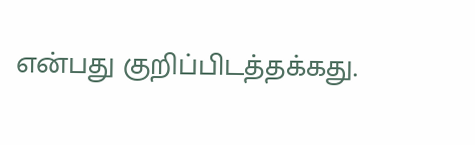என்பது குறிப்பிடத்தக்கது.